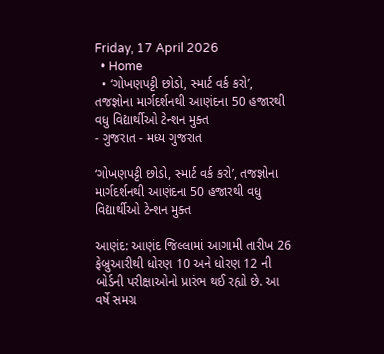Friday, 17 April 2026
  • Home
  • ‘ગોખણપટ્ટી છોડો, સ્માર્ટ વર્ક કરો’, તજજ્ઞોના માર્ગદર્શનથી આણંદના 50 હજારથી વધુ વિદ્યાર્થીઓ ટેન્શન મુક્ત
- ગુજરાત - મધ્ય ગુજરાત

‘ગોખણપટ્ટી છોડો, સ્માર્ટ વર્ક કરો’, તજજ્ઞોના માર્ગદર્શનથી આણંદના 50 હજારથી વધુ વિદ્યાર્થીઓ ટેન્શન મુક્ત

આણંદ: આણંદ જિલ્લામાં આગામી તારીખ 26 ફેબ્રુઆરીથી ધોરણ 10 અને ધોરણ 12 ની બોર્ડની પરીક્ષાઓનો પ્રારંભ થઈ રહ્યો છે. આ વર્ષે સમગ્ર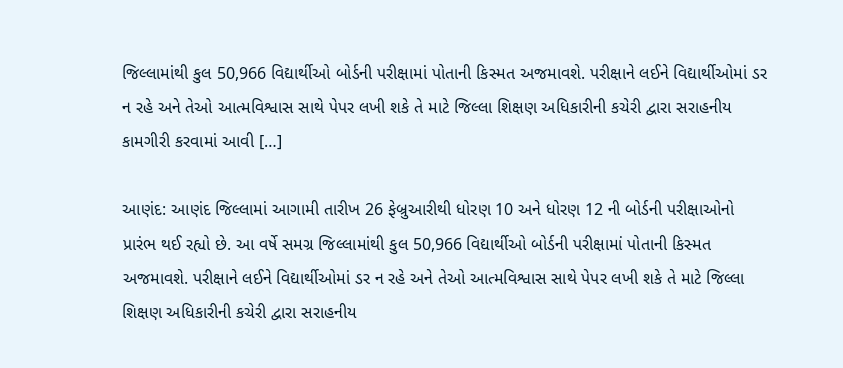જિલ્લામાંથી કુલ 50,966 વિદ્યાર્થીઓ બોર્ડની પરીક્ષામાં પોતાની કિસ્મત અજમાવશે. પરીક્ષાને લઈને વિદ્યાર્થીઓમાં ડર ન રહે અને તેઓ આત્મવિશ્વાસ સાથે પેપર લખી શકે તે માટે જિલ્લા શિક્ષણ અધિકારીની કચેરી દ્વારા સરાહનીય કામગીરી કરવામાં આવી […]

આણંદ: આણંદ જિલ્લામાં આગામી તારીખ 26 ફેબ્રુઆરીથી ધોરણ 10 અને ધોરણ 12 ની બોર્ડની પરીક્ષાઓનો પ્રારંભ થઈ રહ્યો છે. આ વર્ષે સમગ્ર જિલ્લામાંથી કુલ 50,966 વિદ્યાર્થીઓ બોર્ડની પરીક્ષામાં પોતાની કિસ્મત અજમાવશે. પરીક્ષાને લઈને વિદ્યાર્થીઓમાં ડર ન રહે અને તેઓ આત્મવિશ્વાસ સાથે પેપર લખી શકે તે માટે જિલ્લા શિક્ષણ અધિકારીની કચેરી દ્વારા સરાહનીય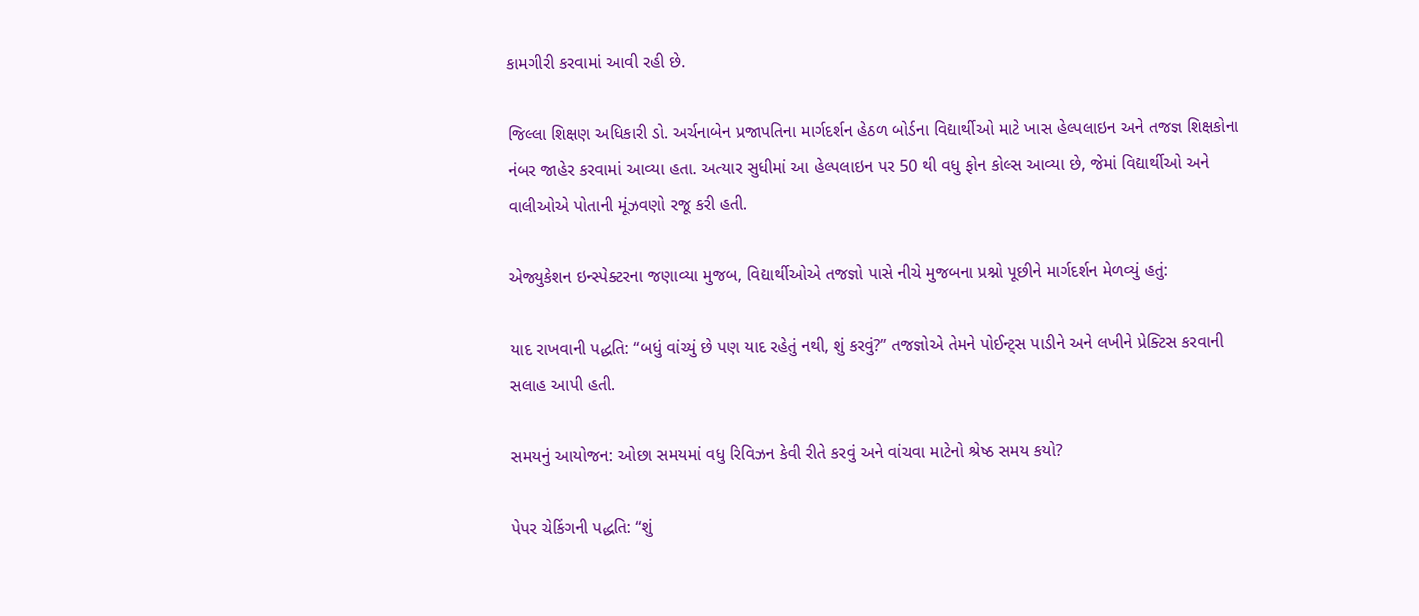કામગીરી કરવામાં આવી રહી છે.

જિલ્લા શિક્ષણ અધિકારી ડો. અર્ચનાબેન પ્રજાપતિના માર્ગદર્શન હેઠળ બોર્ડના વિદ્યાર્થીઓ માટે ખાસ હેલ્પલાઇન અને તજજ્ઞ શિક્ષકોના નંબર જાહેર કરવામાં આવ્યા હતા. અત્યાર સુધીમાં આ હેલ્પલાઇન પર 50 થી વધુ ફોન કોલ્સ આવ્યા છે, જેમાં વિદ્યાર્થીઓ અને વાલીઓએ પોતાની મૂંઝવણો રજૂ કરી હતી.

એજ્યુકેશન ઇન્સ્પેક્ટરના જણાવ્યા મુજબ, વિદ્યાર્થીઓએ તજજ્ઞો પાસે નીચે મુજબના પ્રશ્નો પૂછીને માર્ગદર્શન મેળવ્યું હતું:

યાદ રાખવાની પદ્ધતિ: “બધું વાંચ્યું છે પણ યાદ રહેતું નથી, શું કરવું?” તજજ્ઞોએ તેમને પોઈન્ટ્સ પાડીને અને લખીને પ્રેક્ટિસ કરવાની સલાહ આપી હતી.

સમયનું આયોજન: ઓછા સમયમાં વધુ રિવિઝન કેવી રીતે કરવું અને વાંચવા માટેનો શ્રેષ્ઠ સમય કયો?

પેપર ચેકિંગની પદ્ધતિ: “શું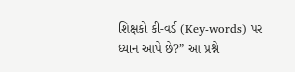શિક્ષકો કી-વર્ડ (Key-words) પર ધ્યાન આપે છે?” આ પ્રશ્ને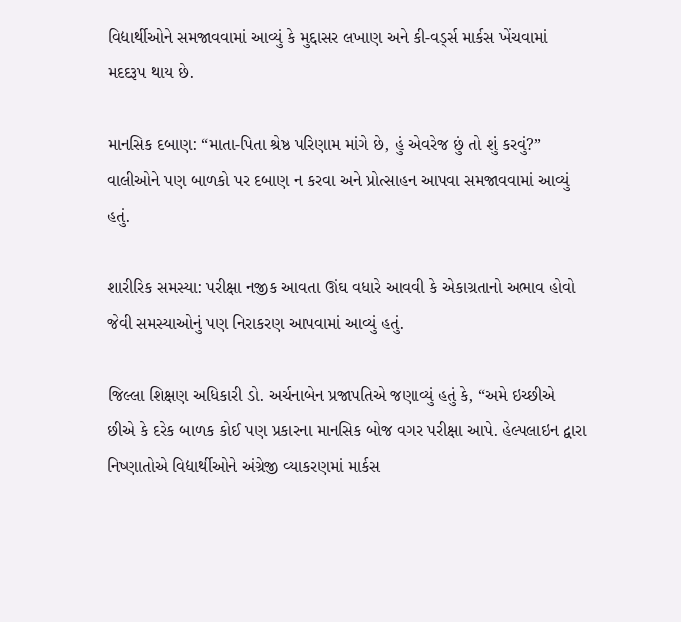વિદ્યાર્થીઓને સમજાવવામાં આવ્યું કે મુદ્દાસર લખાણ અને કી-વર્ડ્સ માર્કસ ખેંચવામાં મદદરૂપ થાય છે.

માનસિક દબાણ: “માતા-પિતા શ્રેષ્ઠ પરિણામ માંગે છે, હું એવરેજ છું તો શું કરવું?” વાલીઓને પણ બાળકો પર દબાણ ન કરવા અને પ્રોત્સાહન આપવા સમજાવવામાં આવ્યું હતું.

શારીરિક સમસ્યા: પરીક્ષા નજીક આવતા ઊંઘ વધારે આવવી કે એકાગ્રતાનો અભાવ હોવો જેવી સમસ્યાઓનું પણ નિરાકરણ આપવામાં આવ્યું હતું.

જિલ્લા શિક્ષણ અધિકારી ડો. અર્ચનાબેન પ્રજાપતિએ જણાવ્યું હતું કે, “અમે ઇચ્છીએ છીએ કે દરેક બાળક કોઈ પણ પ્રકારના માનસિક બોજ વગર પરીક્ષા આપે. હેલ્પલાઇન દ્વારા નિષ્ણાતોએ વિદ્યાર્થીઓને અંગ્રેજી વ્યાકરણમાં માર્કસ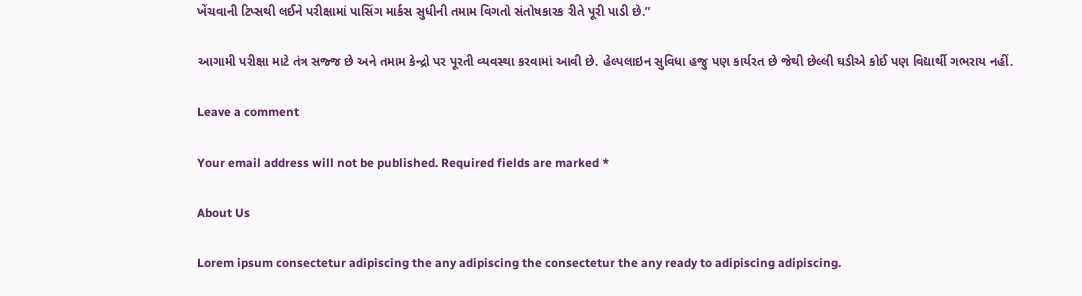ખેંચવાની ટિપ્સથી લઈને પરીક્ષામાં પાસિંગ માર્કસ સુધીની તમામ વિગતો સંતોષકારક રીતે પૂરી પાડી છે.”

આગામી પરીક્ષા માટે તંત્ર સજ્જ છે અને તમામ કેન્દ્રો પર પૂરતી વ્યવસ્થા કરવામાં આવી છે. હેલ્પલાઇન સુવિધા હજુ પણ કાર્યરત છે જેથી છેલ્લી ઘડીએ કોઈ પણ વિદ્યાર્થી ગભરાય નહીં.

Leave a comment

Your email address will not be published. Required fields are marked *

About Us

Lorem ipsum consectetur adipiscing the any adipiscing the consectetur the any ready to adipiscing adipiscing.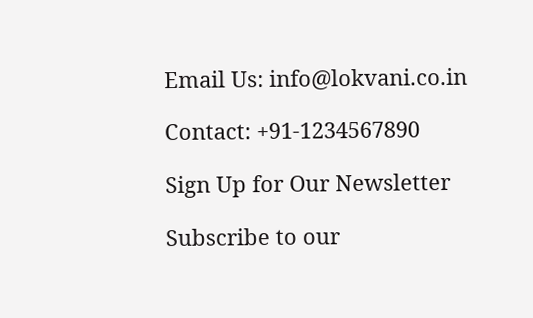Email Us: info@lokvani.co.in

Contact: +91-1234567890

Sign Up for Our Newsletter

Subscribe to our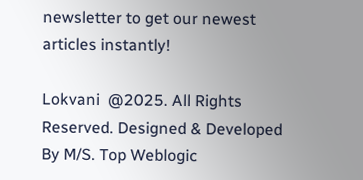newsletter to get our newest articles instantly!

Lokvani  @2025. All Rights Reserved. Designed & Developed By M/S. Top Weblogic